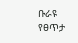ቡራዩ የፀጥታ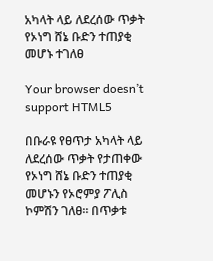አካላት ላይ ለደረሰው ጥቃት የኦነግ ሸኔ ቡድን ተጠያቂ መሆኑ ተገለፀ

Your browser doesn’t support HTML5

በቡራዩ የፀጥታ አካላት ላይ ለደረሰው ጥቃት የታጠቀው የኦነግ ሸኔ ቡድን ተጠያቂ መሆኑን የኦሮምያ ፖሊስ ኮምሽን ገለፀ። በጥቃቱ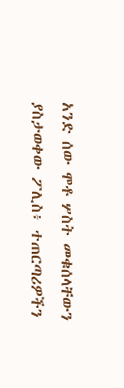አንድ ሰው ሞቶ ሦስት መቁሰላቸውን ያስታወቀው ፖሊስ፥ ተጠርጣሪዎችን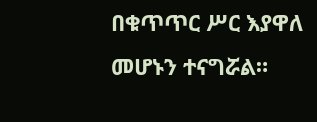በቁጥጥር ሥር እያዋለ መሆኑን ተናግሯል።